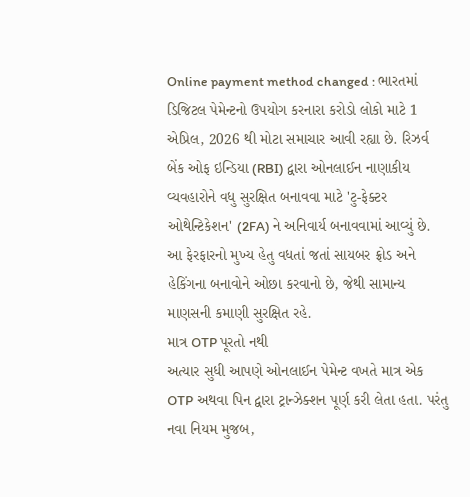Online payment method changed : ભારતમાં ડિજિટલ પેમેન્ટનો ઉપયોગ કરનારા કરોડો લોકો માટે 1 એપ્રિલ, 2026 થી મોટા સમાચાર આવી રહ્યા છે. રિઝર્વ બેંક ઓફ ઇન્ડિયા (RBI) દ્વારા ઓનલાઈન નાણાકીય વ્યવહારોને વધુ સુરક્ષિત બનાવવા માટે 'ટુ-ફેક્ટર ઓથેન્ટિકેશન' (2FA) ને અનિવાર્ય બનાવવામાં આવ્યું છે. આ ફેરફારનો મુખ્ય હેતુ વધતાં જતાં સાયબર ફ્રોડ અને હેકિંગના બનાવોને ઓછા કરવાનો છે, જેથી સામાન્ય માણસની કમાણી સુરક્ષિત રહે.
માત્ર OTP પૂરતો નથી
અત્યાર સુધી આપણે ઓનલાઈન પેમેન્ટ વખતે માત્ર એક OTP અથવા પિન દ્વારા ટ્રાન્ઝેક્શન પૂર્ણ કરી લેતા હતા. પરંતુ નવા નિયમ મુજબ,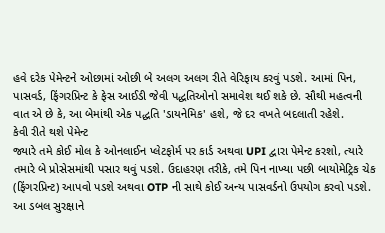હવે દરેક પેમેન્ટને ઓછામાં ઓછી બે અલગ અલગ રીતે વેરિફાય કરવું પડશે. આમાં પિન, પાસવર્ડ, ફિંગરપ્રિન્ટ કે ફેસ આઈડી જેવી પદ્ધતિઓનો સમાવેશ થઈ શકે છે. સૌથી મહત્વની વાત એ છે કે, આ બેમાંથી એક પદ્ધતિ 'ડાયનેમિક' હશે, જે દર વખતે બદલાતી રહેશે.
કેવી રીતે થશે પેમેન્ટ
જ્યારે તમે કોઈ મોલ કે ઓનલાઈન પ્લેટફોર્મ પર કાર્ડ અથવા UPI દ્વારા પેમેન્ટ કરશો, ત્યારે તમારે બે પ્રોસેસમાંથી પસાર થવું પડશે. ઉદાહરણ તરીકે, તમે પિન નાખ્યા પછી બાયોમેટ્રિક ચેક (ફિંગરપ્રિન્ટ) આપવો પડશે અથવા OTP ની સાથે કોઈ અન્ય પાસવર્ડનો ઉપયોગ કરવો પડશે. આ ડબલ સુરક્ષાને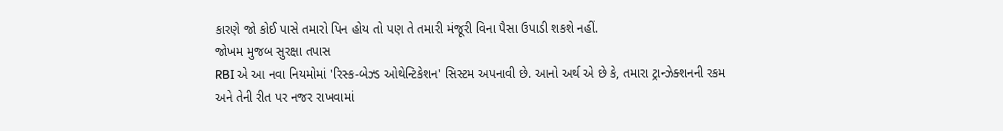કારણે જો કોઈ પાસે તમારો પિન હોય તો પણ તે તમારી મંજૂરી વિના પૈસા ઉપાડી શકશે નહીં.
જોખમ મુજબ સુરક્ષા તપાસ
RBI એ આ નવા નિયમોમાં 'રિસ્ક-બેઝ્ડ ઓથેન્ટિકેશન' સિસ્ટમ અપનાવી છે. આનો અર્થ એ છે કે, તમારા ટ્રાન્ઝેક્શનની રકમ અને તેની રીત પર નજર રાખવામાં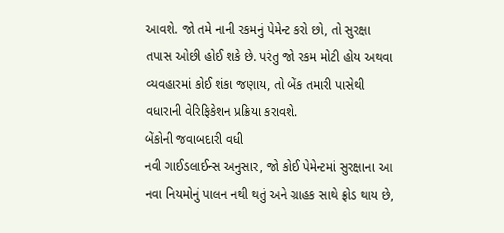આવશે. જો તમે નાની રકમનું પેમેન્ટ કરો છો, તો સુરક્ષા તપાસ ઓછી હોઈ શકે છે. પરંતુ જો રકમ મોટી હોય અથવા વ્યવહારમાં કોઈ શંકા જણાય, તો બેંક તમારી પાસેથી વધારાની વેરિફિકેશન પ્રક્રિયા કરાવશે.
બેંકોની જવાબદારી વધી
નવી ગાઈડલાઈન્સ અનુસાર, જો કોઈ પેમેન્ટમાં સુરક્ષાના આ નવા નિયમોનું પાલન નથી થતું અને ગ્રાહક સાથે ફ્રોડ થાય છે,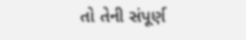તો તેની સંપૂર્ણ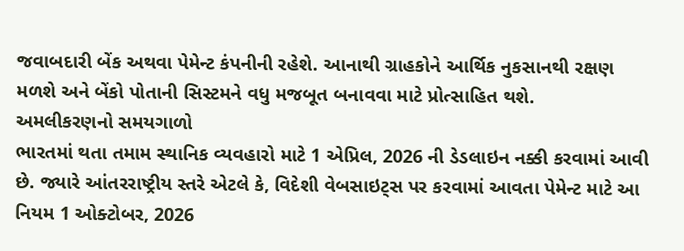જવાબદારી બેંક અથવા પેમેન્ટ કંપનીની રહેશે. આનાથી ગ્રાહકોને આર્થિક નુકસાનથી રક્ષણ મળશે અને બેંકો પોતાની સિસ્ટમને વધુ મજબૂત બનાવવા માટે પ્રોત્સાહિત થશે.
અમલીકરણનો સમયગાળો
ભારતમાં થતા તમામ સ્થાનિક વ્યવહારો માટે 1 એપ્રિલ, 2026 ની ડેડલાઇન નક્કી કરવામાં આવી છે. જ્યારે આંતરરાષ્ટ્રીય સ્તરે એટલે કે, વિદેશી વેબસાઇટ્સ પર કરવામાં આવતા પેમેન્ટ માટે આ નિયમ 1 ઓક્ટોબર, 2026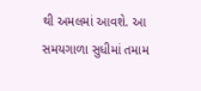થી અમલમાં આવશે. આ સમયગાળા સુધીમાં તમામ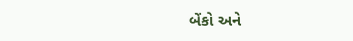બેંકો અને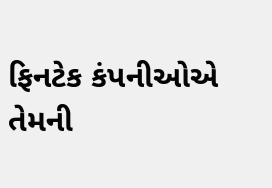ફિનટેક કંપનીઓએ તેમની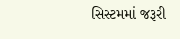સિસ્ટમમાં જરૂરી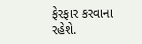ફેરફાર કરવાના રહેશે.